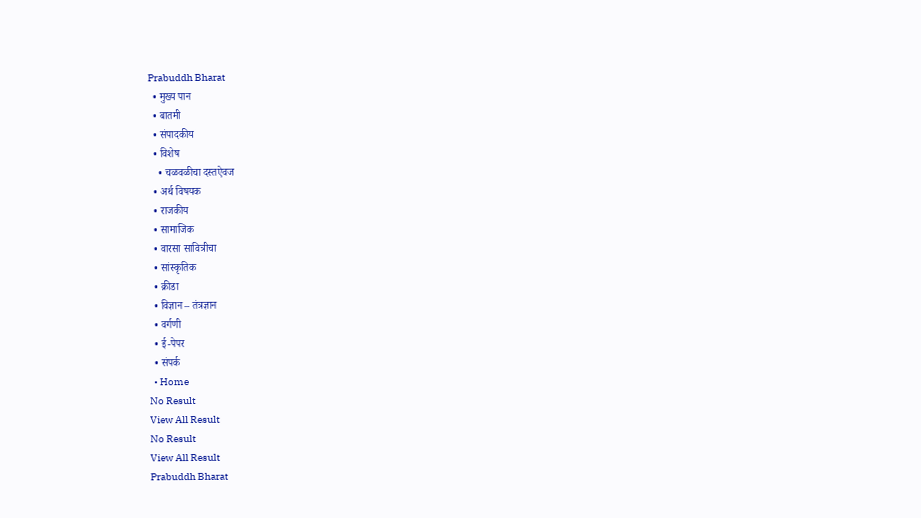Prabuddh Bharat
  • मुख्य पान
  • बातमी
  • संपादकीय
  • विशेष
    • चळवळीचा दस्तऐवज
  • अर्थ विषयक
  • राजकीय
  • सामाजिक
  • वारसा सावित्रीचा
  • सांस्कृतिक
  • क्रीडा
  • विज्ञान – तंत्रज्ञान
  • वर्गणी
  • ई-पेपर
  • संपर्क
  • Home
No Result
View All Result
No Result
View All Result
Prabuddh Bharat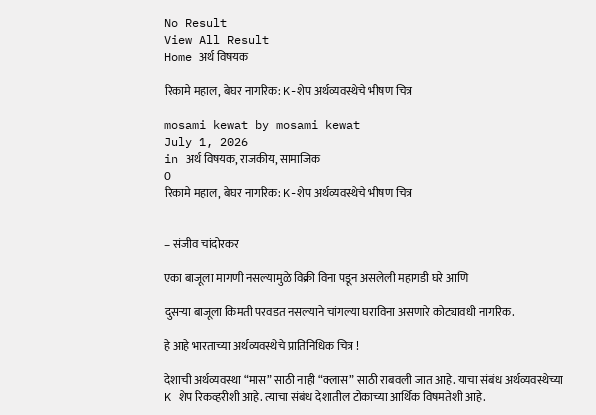No Result
View All Result
Home अर्थ विषयक

रिकामे महाल, बेघर नागरिक: K-शेप अर्थव्यवस्थेचे भीषण चित्र

mosami kewat by mosami kewat
July 1, 2026
in अर्थ विषयक, राजकीय, सामाजिक
0
रिकामे महाल, बेघर नागरिक: K-शेप अर्थव्यवस्थेचे भीषण चित्र


– संजीव चांदोरकर

एका बाजूला मागणी नसल्यामुळे विक्री विना पडून असलेली महागडी घरे आणि

दुसऱ्या बाजूला किमती परवडत नसल्याने चांगल्या घराविना असणारे कोट्यावधी नागरिक.

हे आहे भारताच्या अर्थव्यवस्थेचे प्रातिनिधिक चित्र !

देशाची अर्थव्यवस्था “मास” साठी नाही “क्लास” साठी राबवली जात आहे. याचा संबंध अर्थव्यवस्थेच्या K शेप रिकव्हरीशी आहे. त्याचा संबंध देशातील टोकाच्या आर्थिक विषमतेशी आहे.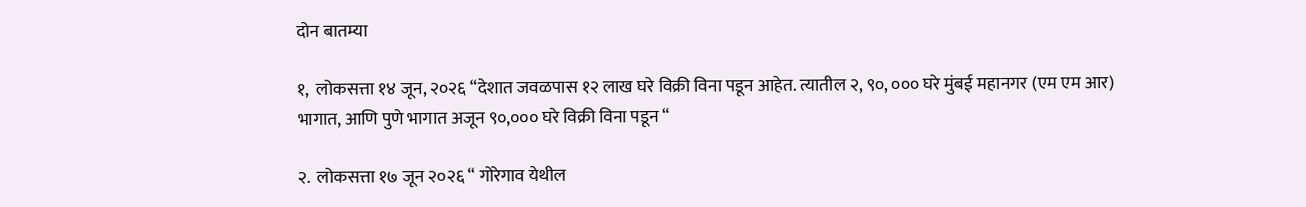दोन बातम्या

१,  लोकसत्ता १४ जून, २०२६ “देशात जवळपास १२ लाख घरे विक्री विना पडून आहेत. त्यातील २, ९०, ००० घरे मुंबई महानगर (एम एम आर) भागात, आणि पुणे भागात अजून ९०,००० घरे विक्री विना पडून “

२.  लोकसत्ता १७ जून २०२६ “ गोरेगाव येथील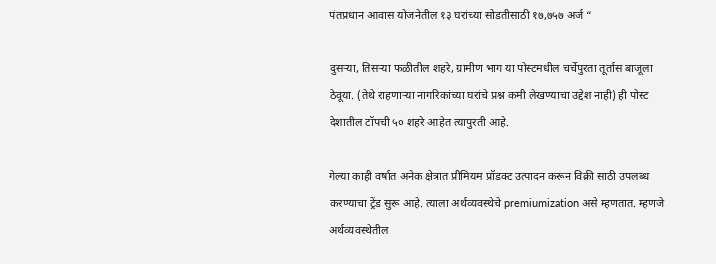पंतप्रधान आवास योजनेतील १३ घरांच्या सोडतीसाठी १७,७५७ अर्ज “

दुसऱ्या, तिसऱ्या फळीतील शहरे, ग्रामीण भाग या पोस्टमधील चर्चेपुरता तूर्तास बाजूला ठेवूया. (तेथे राहणाऱ्या नागरिकांच्या घरांचे प्रश्न कमी लेखण्याचा उद्देश नाही) ही पोस्ट देशातील टॉपची ५० शहरे आहेत त्यापुरती आहे.

गेल्या काही वर्षात अनेक क्षेत्रात प्रीमियम प्रॉडक्ट उत्पादन करून विक्री साठी उपलब्ध करण्याचा ट्रेंड सुरू आहे. त्याला अर्थव्यवस्थेचे premiumization असे म्हणतात. म्हणजे अर्थव्यवस्थेतील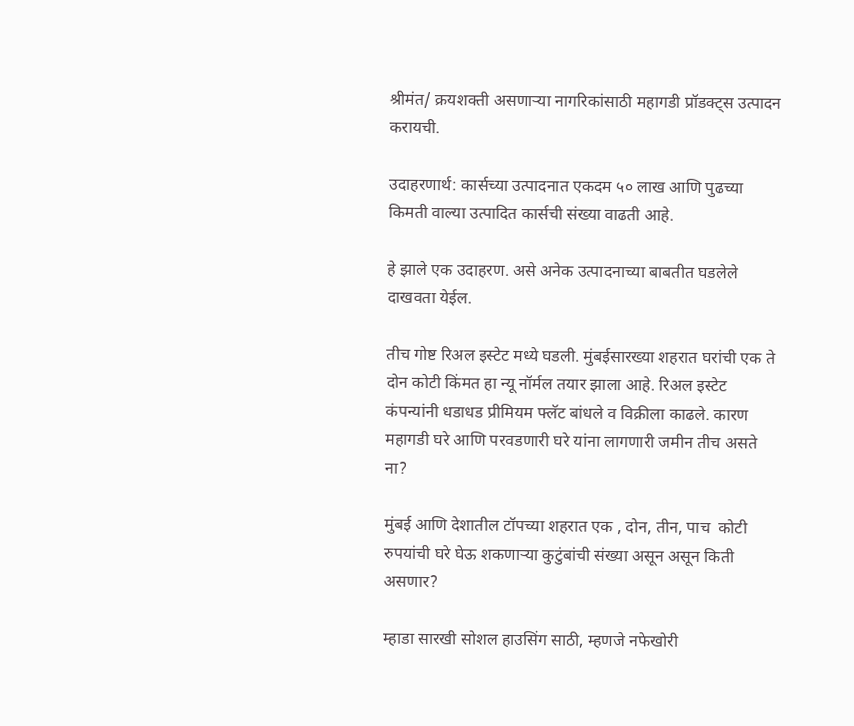श्रीमंत/ क्रयशक्ती असणाऱ्या नागरिकांसाठी महागडी प्रॉडक्ट्स उत्पादन करायची.

उदाहरणार्थ: कार्सच्या उत्पादनात एकदम ५० लाख आणि पुढच्या किमती वाल्या उत्पादित कार्सची संख्या वाढती आहे.

हे झाले एक उदाहरण. असे अनेक उत्पादनाच्या बाबतीत घडलेले दाखवता येईल.

तीच गोष्ट रिअल इस्टेट मध्ये घडली. मुंबईसारख्या शहरात घरांची एक ते दोन कोटी किंमत हा न्यू नॉर्मल तयार झाला आहे. रिअल इस्टेट कंपन्यांनी धडाधड प्रीमियम फ्लॅट बांधले व विक्रीला काढले. कारण महागडी घरे आणि परवडणारी घरे यांना लागणारी जमीन तीच असते ना?

मुंबई आणि देशातील टॉपच्या शहरात एक , दोन, तीन, पाच  कोटी रुपयांची घरे घेऊ शकणाऱ्या कुटुंबांची संख्या असून असून किती असणार?

म्हाडा सारखी सोशल हाउसिंग साठी, म्हणजे नफेखोरी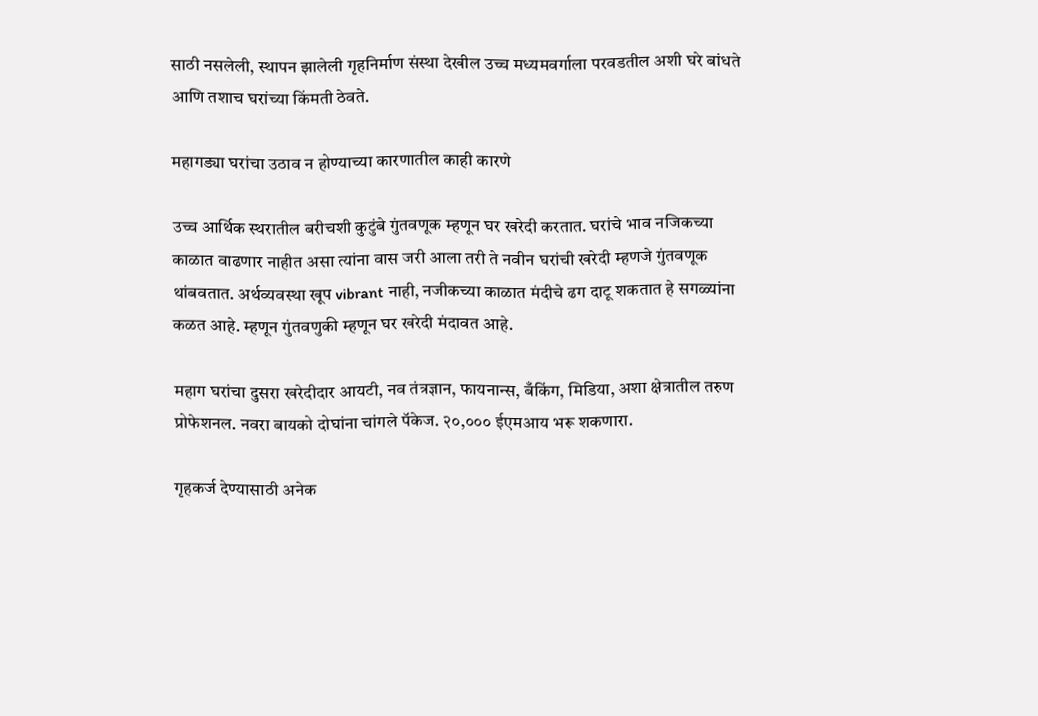साठी नसलेली, स्थापन झालेली गृहनिर्माण संस्था देखील उच्च मध्यमवर्गाला परवडतील अशी घरे बांधते आणि तशाच घरांच्या किंमती ठेवते.

महागड्या घरांचा उठाव न होण्याच्या कारणातील काही कारणे

उच्च आर्थिक स्थरातील बरीचशी कुटुंबे गुंतवणूक म्हणून घर खरेदी करतात. घरांचे भाव नजिकच्या काळात वाढणार नाहीत असा त्यांना वास जरी आला तरी ते नवीन घरांची खरेदी म्हणजे गुंतवणूक थांबवतात. अर्थव्यवस्था खूप vibrant नाही, नजीकच्या काळात मंदीचे ढग दाटू शकतात हे सगळ्यांना कळत आहे. म्हणून गुंतवणुकी म्हणून घर खरेदी मंदावत आहे.

महाग घरांचा दुसरा खरेदीदार आयटी, नव तंत्रज्ञान, फायनान्स, बँकिंग, मिडिया, अशा क्षेत्रातील तरुण प्रोफेशनल. नवरा बायको दोघांना चांगले पॅकेज. २०,००० ईएमआय भरू शकणारा.

गृहकर्ज देण्यासाठी अनेक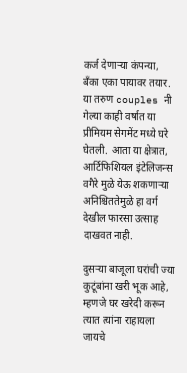कर्ज देणाऱ्या कंपन्या, बँका एका पायावर तयार. या तरुण couples नी गेल्या काही वर्षात या प्रीमियम सेगमेंट मध्ये घरे घेतली. आता या क्षेत्रात, आर्टिफिशियल इंटेलिजन्स वगैरे मुळे येऊ शकणाऱ्या अनिश्चिततेमुळे हा वर्ग देखील फारसा उत्साह दाखवत नाही.

दुसऱ्या बाजूला घरांची ज्या कुटूंबांना खरी भूक आहे,  म्हणजे घर खरेदी करून त्यात त्यांना राहायला जायचे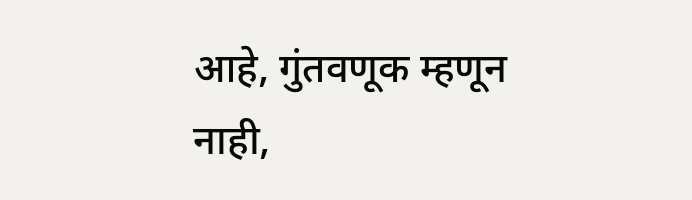आहे, गुंतवणूक म्हणून नाही,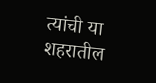त्यांची या शहरातील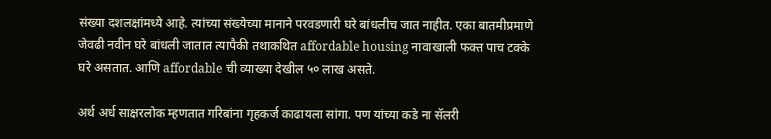संख्या दशलक्षांमध्ये आहे. त्यांच्या संख्येच्या मानाने परवडणारी घरे बांधलीच जात नाहीत. एका बातमीप्रमाणे जेवढी नवीन घरे बांधली जातात त्यापैकी तथाकथित affordable housing नावाखाली फक्त पाच टक्के घरे असतात. आणि affordable ची व्याख्या देखील ५० लाख असते.

अर्थ अर्ध साक्षरलोक म्हणतात गरिबांना गृहकर्ज काढायला सांगा. पण यांच्या कडे ना सॅलरी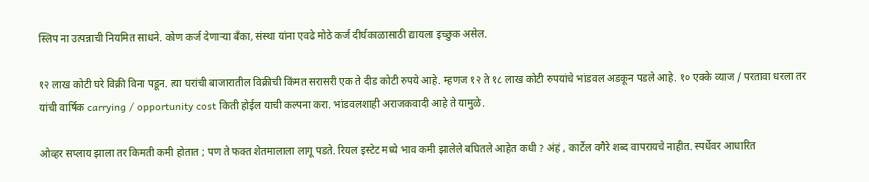स्लिप ना उत्पन्नाची नियमित साधने. कोण कर्ज देणाऱ्या बँका, संस्था यांना एवढे मोठे कर्ज दीर्घकाळासाठी द्यायला इच्छुक असेल.

१२ लाख कोटी घरे विक्री विना पडून. त्या घरांची बाजारातील विक्रीची किंमत सरासरी एक ते दीड कोटी रुपये आहे. म्हणज १२ ते १८ लाख कोटी रुपयांचे भांडवल अडकून पडले आहे. १० एक्के व्याज / परतावा धरला तर यांची वार्षिक carrying / opportunity cost किती होईल याची कल्पना करा. भांडवलशाही अराजकवादी आहे ते यामुळे.

ओव्हर सप्लाय झाला तर किमती कमी होतात ; पण ते फक्त शेतमालाला लागू पडते. रियल इस्टेट मध्ये भाव कमी झालेले बघितले आहेत कधी ? अंहं , कार्टेल वगैरे शब्द वापरायचे नाहीत. स्पर्धेवर आधारित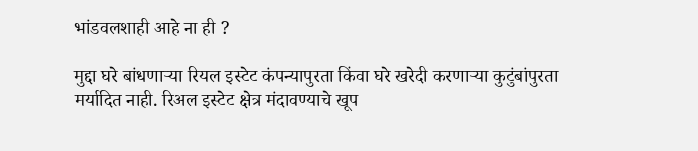भांडवलशाही आहे ना ही ?

मुद्दा घरे बांधणाऱ्या रियल इस्टेट कंपन्यापुरता किंवा घरे खरेदी करणाऱ्या कुटुंबांपुरता मर्यादित नाही. रिअल इस्टेट क्षेत्र मंदावण्याचे खूप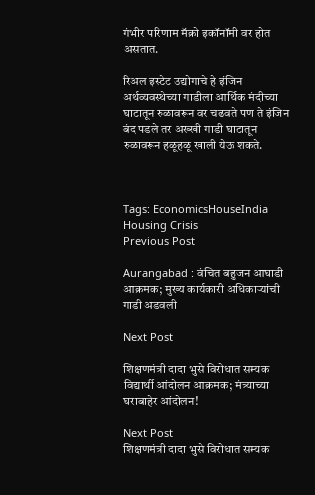गंभीर परिणाम मॅक्रो इकॉनॉमी वर होत असतात.

रिअल इस्टेट उद्योगाचे हे इंजिन अर्थव्यवस्थेच्या गाडीला आर्थिक मंदीच्या घाटातून रुळावरून वर चढवते पण ते इंजिन बंद पडले तर अख्खी गाडी घाटातून रुळावरून हळूहळू खाली येऊ शकते.



Tags: EconomicsHouseIndia Housing Crisis
Previous Post

Aurangabad : वंचित बहुजन आघाडी आक्रमक; मुख्य कार्यकारी अधिकाऱ्यांची गाडी अडवली

Next Post

शिक्षणमंत्री दादा भुसे विरोधात सम्यक विद्यार्थी आंदोलन आक्रमक; मंत्र्याच्या घराबाहेर आंदोलन!

Next Post
शिक्षणमंत्री दादा भुसे विरोधात सम्यक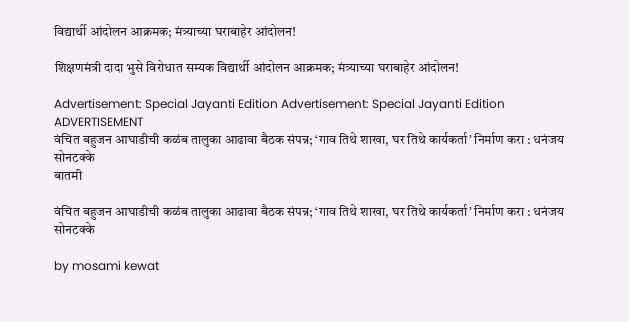विद्यार्थी आंदोलन आक्रमक; मंत्र्याच्या घराबाहेर आंदोलन!

शिक्षणमंत्री दादा भुसे विरोधात सम्यक विद्यार्थी आंदोलन आक्रमक; मंत्र्याच्या घराबाहेर आंदोलन!

Advertisement: Special Jayanti Edition Advertisement: Special Jayanti Edition
ADVERTISEMENT
वंचित बहुजन आघाडीची कळंब तालुका आढावा बैठक संपन्न; ‘गाव तिथे शाखा, घर तिथे कार्यकर्ता’ निर्माण करा : धनंजय सोनटक्के
बातमी

वंचित बहुजन आघाडीची कळंब तालुका आढावा बैठक संपन्न; ‘गाव तिथे शाखा, घर तिथे कार्यकर्ता’ निर्माण करा : धनंजय सोनटक्के

by mosami kewat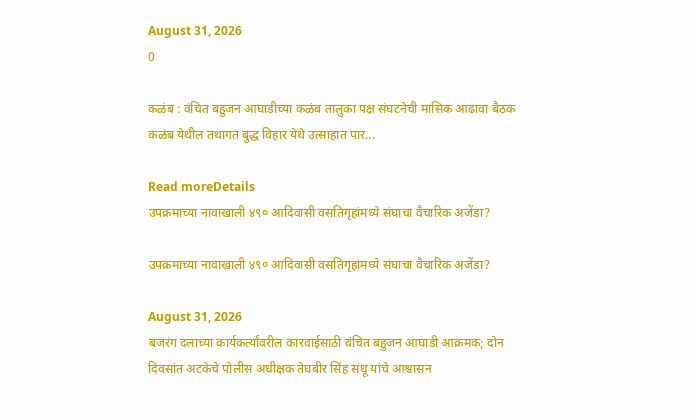August 31, 2026
0

कळंब : वंचित बहुजन आघाडीच्या कळंब तालुका पक्ष संघटनेची मासिक आढावा बैठक कळंब येथील तथागत बुद्ध विहार येथे उत्साहात पार...

Read moreDetails
उपक्रमाच्या नावाखाली ४९० आदिवासी वसतिगृहांमध्ये संघाचा वैचारिक अजेंडा?

उपक्रमाच्या नावाखाली ४९० आदिवासी वसतिगृहांमध्ये संघाचा वैचारिक अजेंडा?

August 31, 2026
बजरंग दलाच्या कार्यकर्त्यांवरील कारवाईसाठी वंचित बहुजन आघाडी आक्रमक; दोन दिवसांत अटकेचे पोलीस अधीक्षक तेघबीर सिंह संधू यांचे आश्वासन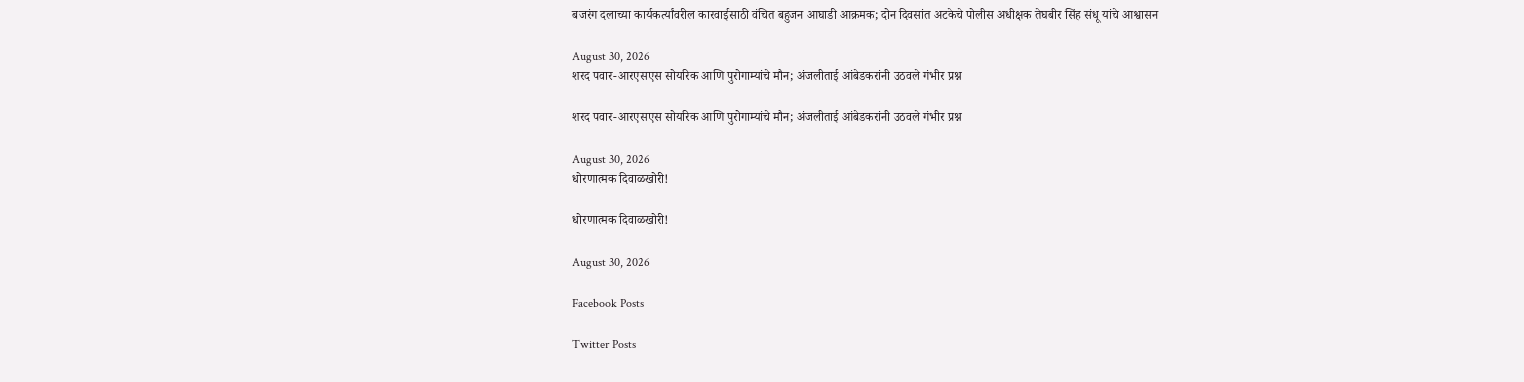बजरंग दलाच्या कार्यकर्त्यांवरील कारवाईसाठी वंचित बहुजन आघाडी आक्रमक; दोन दिवसांत अटकेचे पोलीस अधीक्षक तेघबीर सिंह संधू यांचे आश्वासन

August 30, 2026
शरद पवार-आरएसएस सोयरिक आणि पुरोगाम्यांचे मौन; अंजलीताई आंबेडकरांनी उठवले गंभीर प्रश्न

शरद पवार-आरएसएस सोयरिक आणि पुरोगाम्यांचे मौन; अंजलीताई आंबेडकरांनी उठवले गंभीर प्रश्न

August 30, 2026
धोरणात्मक दिवाळखोरी!

धोरणात्मक दिवाळखोरी!

August 30, 2026

Facebook Posts

Twitter Posts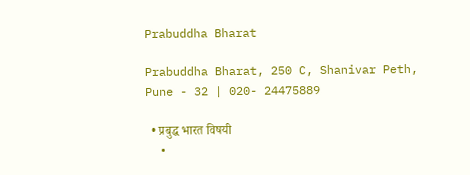Prabuddha Bharat

Prabuddha Bharat, 250 C, Shanivar Peth, Pune - 32 | 020- 24475889

  • प्रबुद्ध भारत विषयी
  •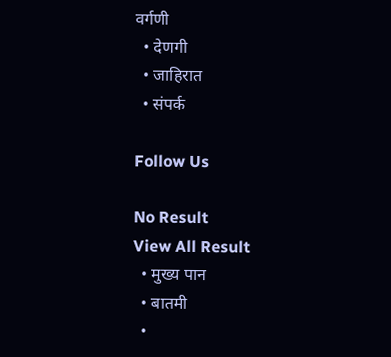वर्गणी
  • देणगी
  • जाहिरात
  • संपर्क

Follow Us

No Result
View All Result
  • मुख्य पान
  • बातमी
  •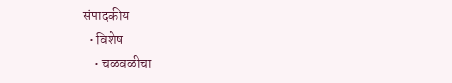संपादकीय
  • विशेष
    • चळवळीचा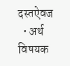दस्तऐवज
  • अर्थ विषयक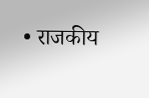• राजकीय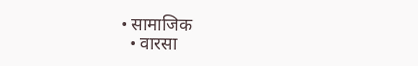• सामाजिक
  • वारसा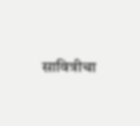सावित्रीचा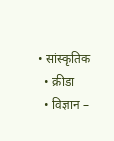• सांस्कृतिक
  • क्रीडा
  • विज्ञान –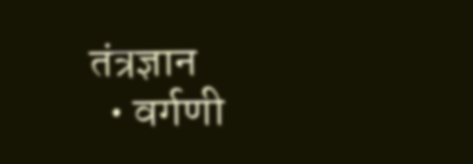तंत्रज्ञान
  • वर्गणी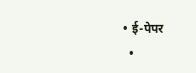• ई-पेपर
  •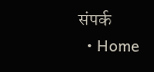संपर्क
  • Home